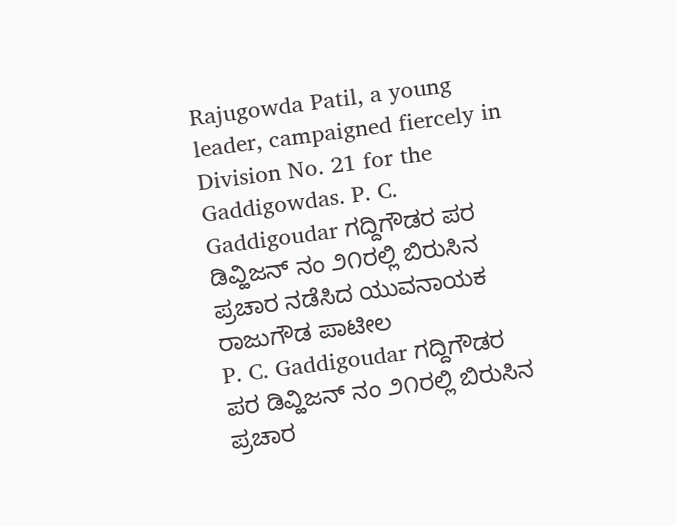Rajugowda Patil, a young leader, campaigned fiercely in Division No. 21 for the Gaddigowdas. P. C. Gaddigoudar ಗದ್ದಿಗೌಡರ ಪರ ಡಿವ್ಹಿಜನ್ ನಂ ೨೧ರಲ್ಲಿ ಬಿರುಸಿನ ಪ್ರಚಾರ ನಡೆಸಿದ ಯುವನಾಯಕ ರಾಜುಗೌಡ ಪಾಟೀಲ
P. C. Gaddigoudar ಗದ್ದಿಗೌಡರ ಪರ ಡಿವ್ಹಿಜನ್ ನಂ ೨೧ರಲ್ಲಿ ಬಿರುಸಿನ
ಪ್ರಚಾರ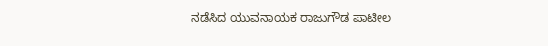ನಡೆಸಿದ ಯುವನಾಯಕ ರಾಜುಗೌಡ ಪಾಟೀಲ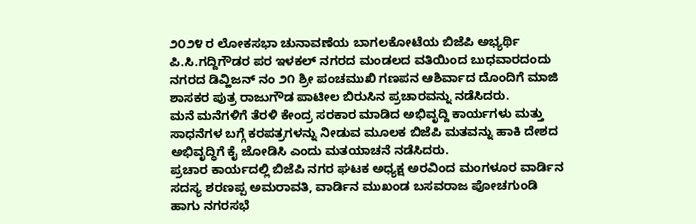೨೦೨೪ ರ ಲೋಕಸಭಾ ಚುನಾವಣೆಯ ಬಾಗಲಕೋಟೆಯ ಬಿಜೆಪಿ ಅಭ್ಯರ್ಥಿ ಪಿ.ಸಿ.ಗದ್ದಿಗೌಡರ ಪರ ಇಳಕಲ್ ನಗರದ ಮಂಡಲದ ವತಿಯಿಂದ ಬುಧವಾರದಂದು ನಗರದ ಡಿವ್ಹಿಜನ್ ನಂ ೨೧ ಶ್ರೀ ಪಂಚಮುಖಿ ಗಣಪನ ಆಶಿರ್ವಾದ ದೊಂದಿಗೆ ಮಾಜಿ ಶಾಸಕರ ಪುತ್ರ ರಾಜುಗೌಡ ಪಾಟೀಲ ಬಿರುಸಿನ ಪ್ರಚಾರವನ್ನು ನಡೆಸಿದರು.
ಮನೆ ಮನೆಗಳಿಗೆ ತೆರಳಿ ಕೇಂದ್ರ ಸರಕಾರ ಮಾಡಿದ ಅಭಿವೃದ್ದಿ ಕಾರ್ಯಗಳು ಮತ್ತು ಸಾಧನೆಗಳ ಬಗ್ಗೆ ಕರಪತ್ರಗಳನ್ನು ನೀಡುವ ಮೂಲಕ ಬಿಜೆಪಿ ಮತವನ್ನು ಹಾಕಿ ದೇಶದ ಅಭಿವೃದ್ಧಿಗೆ ಕೈ ಜೋಡಿಸಿ ಎಂದು ಮತಯಾಚನೆ ನಡೆಸಿದರು.
ಪ್ರಚಾರ ಕಾರ್ಯದಲ್ಲಿ ಬಿಜೆಪಿ ನಗರ ಘಟಕ ಅಧ್ಯಕ್ಷ ಅರವಿಂದ ಮಂಗಳೂರ ವಾರ್ಡಿನ ಸದಸ್ಯ ಶರಣಪ್ಪ ಅಮರಾವತಿ, ವಾರ್ಡಿನ ಮುಖಂಡ ಬಸವರಾಜ ಪೋಚಗುಂಡಿ ಹಾಗು ನಗರಸಭೆ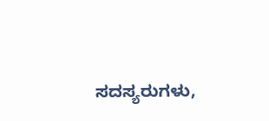ಸದಸ್ಯರುಗಳು,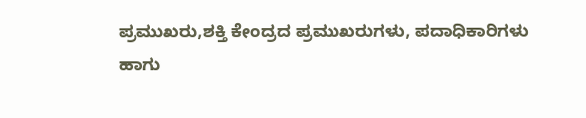ಪ್ರಮುಖರು,ಶಕ್ತಿ ಕೇಂದ್ರದ ಪ್ರಮುಖರುಗಳು, ಪದಾಧಿಕಾರಿಗಳು ಹಾಗು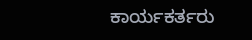ಕಾರ್ಯಕರ್ತರು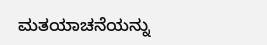ಮತಯಾಚನೆಯನ್ನು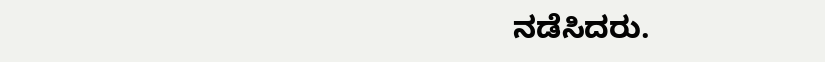ನಡೆಸಿದರು.